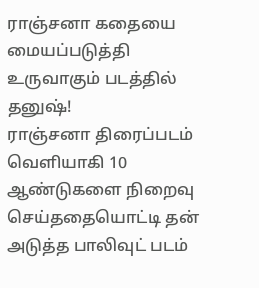ராஞ்சனா கதையை மையப்படுத்தி உருவாகும் படத்தில் தனுஷ்!
ராஞ்சனா திரைப்படம் வெளியாகி 10 ஆண்டுகளை நிறைவு செய்ததையொட்டி தன் அடுத்த பாலிவுட் படம்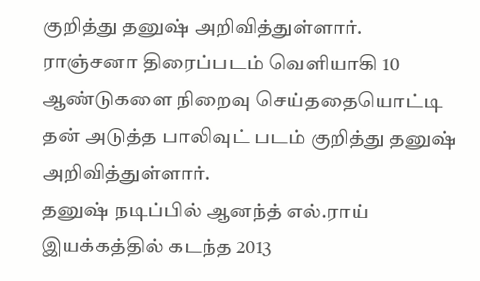குறித்து தனுஷ் அறிவித்துள்ளார்.
ராஞ்சனா திரைப்படம் வெளியாகி 10 ஆண்டுகளை நிறைவு செய்ததையொட்டி தன் அடுத்த பாலிவுட் படம் குறித்து தனுஷ் அறிவித்துள்ளார்.
தனுஷ் நடிப்பில் ஆனந்த் எல்.ராய் இயக்கத்தில் கடந்த 2013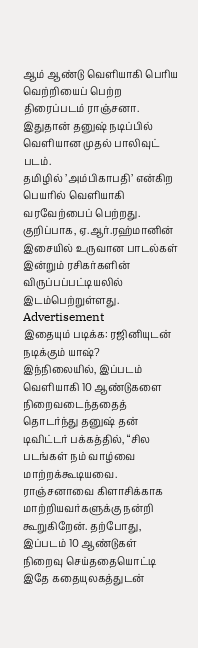ஆம் ஆண்டு வெளியாகி பெரிய வெற்றியைப் பெற்ற திரைப்படம் ராஞ்சனா. இதுதான் தனுஷ் நடிப்பில் வெளியான முதல் பாலிவுட் படம்.
தமிழில் ’அம்பிகாபதி’ என்கிற பெயரில் வெளியாகி வரவேற்பைப் பெற்றது. குறிப்பாக, ஏ.ஆர்.ரஹ்மானின் இசையில் உருவான பாடல்கள் இன்றும் ரசிகர்களின் விருப்பப்பட்டியலில் இடம்பெற்றுள்ளது.
Advertisement
இதையும் படிக்க: ரஜினியுடன் நடிக்கும் யாஷ்?
இந்நிலையில், இப்படம் வெளியாகி 10 ஆண்டுகளை நிறைவடைந்ததைத் தொடர்ந்து தனுஷ் தன் டிவிட்டர் பக்கத்தில், “சில படங்கள் நம் வாழ்வை மாற்றக்கூடியவை. ராஞ்சனாவை கிளாசிக்காக மாற்றியவர்களுக்கு நன்றி கூறுகிறேன். தற்போது, இப்படம் 10 ஆண்டுகள் நிறைவு செய்ததையொட்டி இதே கதையுலகத்துடன்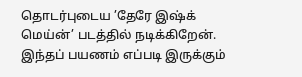தொடர்புடைய ’தேரே இஷ்க் மெய்ன்’ படத்தில் நடிக்கிறேன். இந்தப் பயணம் எப்படி இருக்கும்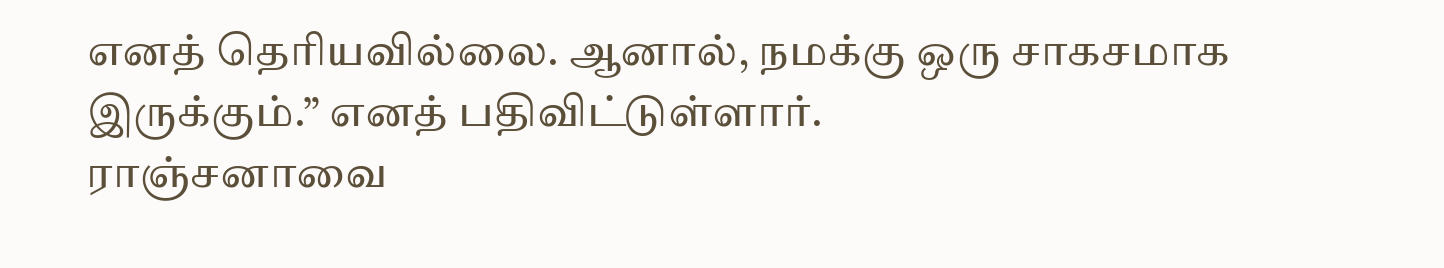எனத் தெரியவில்லை. ஆனால், நமக்கு ஒரு சாகசமாக இருக்கும்.” எனத் பதிவிட்டுள்ளார்.
ராஞ்சனாவை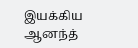இயக்கிய ஆனந்த்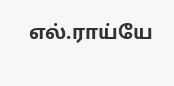எல்.ராய்யே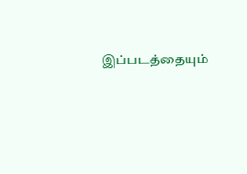இப்படத்தையும்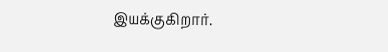இயக்குகிறார்.